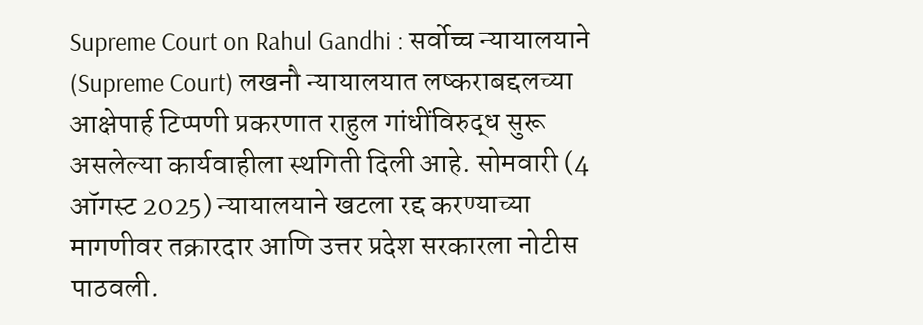Supreme Court on Rahul Gandhi : सर्वोच्च न्यायालयाने (Supreme Court) लखनौ न्यायालयात लष्कराबद्दलच्या आक्षेपार्ह टिप्पणी प्रकरणात राहुल गांधींविरुद्ध सुरू असलेल्या कार्यवाहीला स्थगिती दिली आहे. सोमवारी (4 ऑगस्ट 2025) न्यायालयाने खटला रद्द करण्याच्या मागणीवर तक्रारदार आणि उत्तर प्रदेश सरकारला नोटीस पाठवली.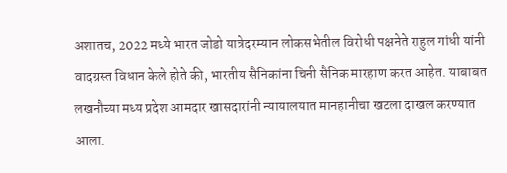अशातच, 2022 मध्ये भारत जोडो यात्रेदरम्यान लोकसभेतील विरोधी पक्षनेते राहुल गांधी यांनी वादग्रस्त विधान केले होते की, भारतीय सैनिकांना चिनी सैनिक मारहाण करत आहेत. याबाबत लखनौच्या मध्य प्रदेश आमदार खासदारांनी न्यायालयात मानहानीचा खटला दाखल करण्यात आला.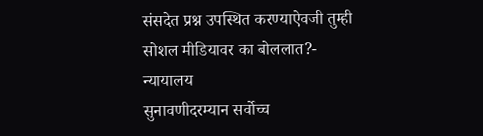संसदेत प्रश्न उपस्थित करण्याऐवजी तुम्ही सोशल मीडियावर का बोललात?- न्यायालय
सुनावणीदरम्यान सर्वोच्च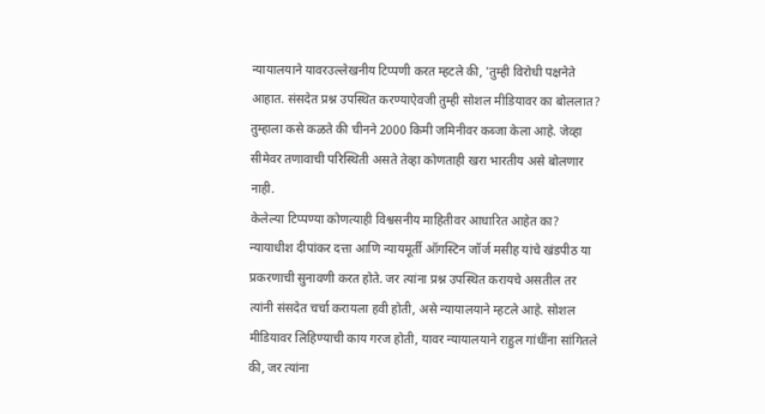न्यायालयाने यावरउल्लेखनीय टिप्पणी करत म्हटले की, 'तुम्ही विरोधी पक्षनेते आहात. संसदेत प्रश्न उपस्थित करण्याऐवजी तुम्ही सोशल मीडियावर का बोललात? तुम्हाला कसे कळते की चीनने 2000 किमी जमिनीवर कब्जा केला आहे. जेव्हा सीमेवर तणावाची परिस्थिती असते तेव्हा कोणताही खरा भारतीय असे बोलणार नाही.
केलेल्या टिप्पण्या कोणत्याही विश्वसनीय माहितीवर आधारित आहेत का?
न्यायाधीश दीपांकर दत्ता आणि न्यायमूर्ती ऑगस्टिन जॉर्ज मसीह यांचे खंडपीठ या प्रकरणाची सुनावणी करत होते. जर त्यांना प्रश्न उपस्थित करायचे असतील तर त्यांनी संसदेत चर्चा करायला हवी होती, असे न्यायालयाने म्हटले आहे. सोशल मीडियावर लिहिण्याची काय गरज होती, यावर न्यायालयाने राहुल गांधींना सांगितले की, जर त्यांना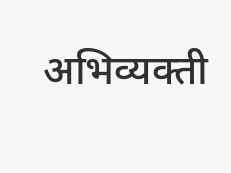अभिव्यक्ती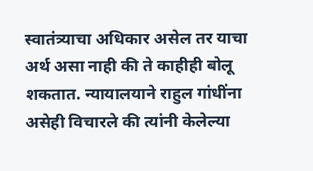स्वातंत्र्याचा अधिकार असेल तर याचा अर्थ असा नाही की ते काहीही बोलू शकतात. न्यायालयाने राहुल गांधींना असेही विचारले की त्यांनी केलेल्या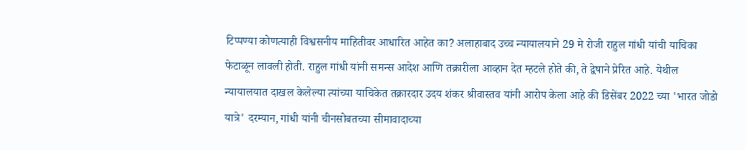टिप्पण्या कोणत्याही विश्वसनीय माहितीवर आधारित आहेत का? अलाहाबाद उच्च न्यायालयाने 29 मे रोजी राहुल गांधी यांची याचिका फेटाळून लावली होती. राहुल गांधी यांनी समन्स आदेश आणि तक्रारीला आव्हान देत म्हटले होते की, ते द्वेषाने प्रेरित आहे. येथील न्यायालयात दाखल केलेल्या त्यांच्या याचिकेत तक्रारदार उदय शंकर श्रीवास्तव यांनी आरोप केला आहे की डिसेंबर 2022 च्या 'भारत जोडो यात्रे' दरम्यान, गांधी यांनी चीनसोबतच्या सीमावादाच्या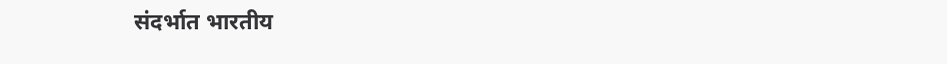संदर्भात भारतीय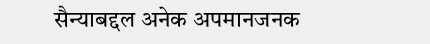सैन्याबद्दल अनेक अपमानजनक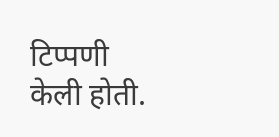टिप्पणी केली होती.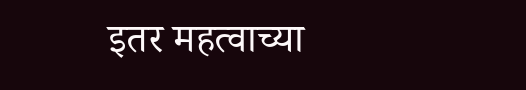इतर महत्वाच्या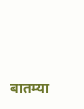बातम्या